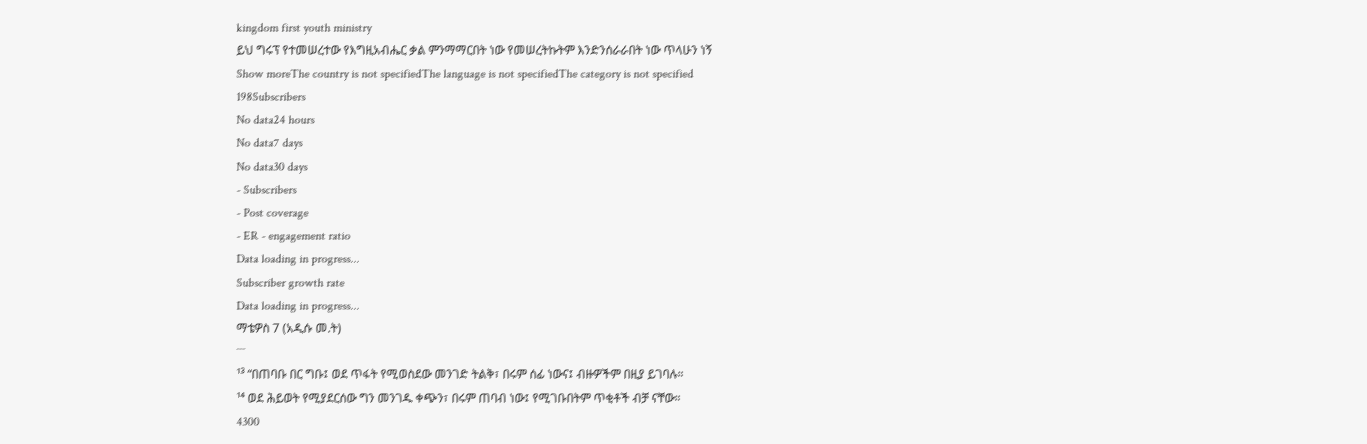kingdom first youth ministry
ይህ ግሩፕ የተመሠረተው የእግዚአብሔር ቃል ምንማማርበት ነው የመሠረትኩትም እንድንሰራራበት ነው ጥላሁን ነኝ
Show moreThe country is not specifiedThe language is not specifiedThe category is not specified
198Subscribers
No data24 hours
No data7 days
No data30 days
- Subscribers
- Post coverage
- ER - engagement ratio
Data loading in progress...
Subscriber growth rate
Data loading in progress...
ማቴዎስ 7 (አዲሱ መ.ት)
¯¯¯
¹³ “በጠባቡ በር ግቡ፤ ወደ ጥፋት የሚወስደው መንገድ ትልቅ፣ በሩም ሰፊ ነውና፤ ብዙዎችም በዚያ ይገባሉ።
¹⁴ ወደ ሕይወት የሚያደርሰው ግን መንገዱ ቀጭን፣ በሩም ጠባብ ነው፤ የሚገቡበትም ጥቂቶች ብቻ ናቸው።
4300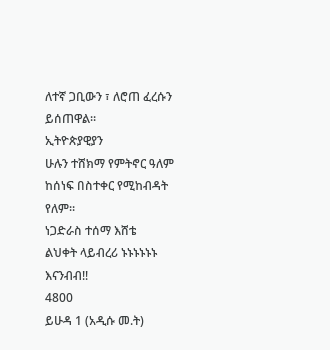ለተኛ ጋቢውን ፣ ለሮጠ ፈረሱን ይሰጠዋል።
ኢትዮጵያዊያን
ሁሉን ተሸክማ የምትኖር ዓለም ከሰነፍ በስተቀር የሚከብዳት የለም።
ነጋድራስ ተሰማ እሸቴ
ልህቀት ላይብረሪ ኑኑኑኑኑኑ እናንብብ!!
4800
ይሁዳ 1 (አዲሱ መ.ት)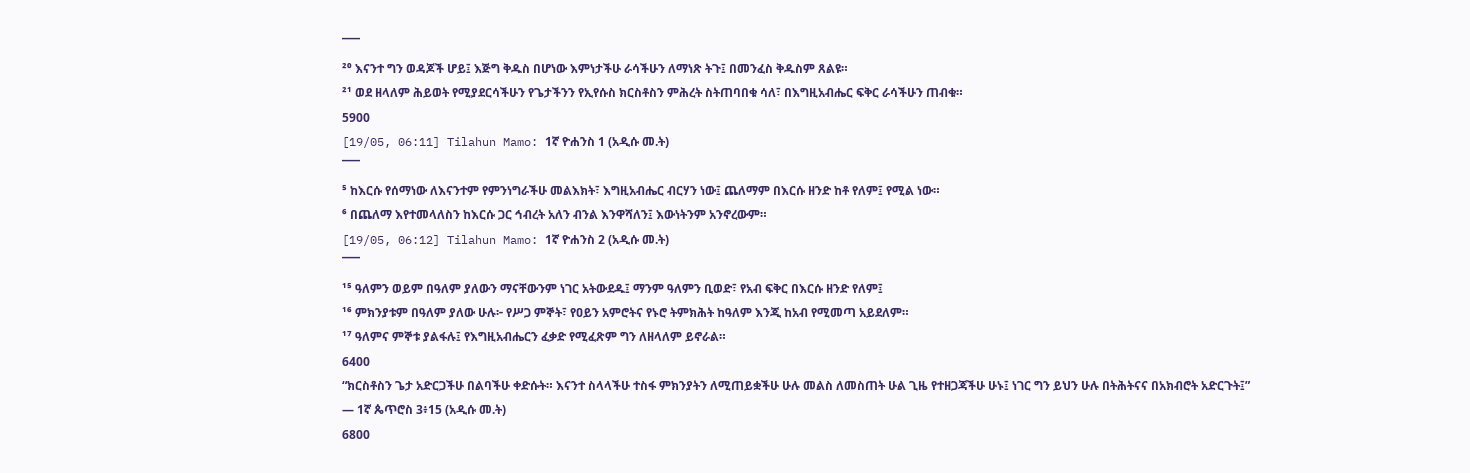¯¯¯
²⁰ እናንተ ግን ወዳጆች ሆይ፤ እጅግ ቅዱስ በሆነው እምነታችሁ ራሳችሁን ለማነጽ ትጉ፤ በመንፈስ ቅዱስም ጸልዩ።
²¹ ወደ ዘላለም ሕይወት የሚያደርሳችሁን የጌታችንን የኢየሱስ ክርስቶስን ምሕረት ስትጠባበቁ ሳለ፣ በእግዚአብሔር ፍቅር ራሳችሁን ጠብቁ።
5900
[19/05, 06:11] Tilahun Mamo: 1ኛ ዮሐንስ 1 (አዲሱ መ.ት)
¯¯¯
⁵ ከእርሱ የሰማነው ለእናንተም የምንነግራችሁ መልእክት፣ እግዚአብሔር ብርሃን ነው፤ ጨለማም በእርሱ ዘንድ ከቶ የለም፤ የሚል ነው።
⁶ በጨለማ እየተመላለስን ከእርሱ ጋር ኅብረት አለን ብንል እንዋሻለን፤ እውነትንም አንኖረውም።
[19/05, 06:12] Tilahun Mamo: 1ኛ ዮሐንስ 2 (አዲሱ መ.ት)
¯¯¯
¹⁵ ዓለምን ወይም በዓለም ያለውን ማናቸውንም ነገር አትውደዱ፤ ማንም ዓለምን ቢወድ፣ የአብ ፍቅር በእርሱ ዘንድ የለም፤
¹⁶ ምክንያቱም በዓለም ያለው ሁሉ፦ የሥጋ ምኞት፣ የዐይን አምሮትና የኑሮ ትምክሕት ከዓለም እንጂ ከአብ የሚመጣ አይደለም።
¹⁷ ዓለምና ምኞቱ ያልፋሉ፤ የእግዚአብሔርን ፈቃድ የሚፈጽም ግን ለዘላለም ይኖራል።
6400
“ክርስቶስን ጌታ አድርጋችሁ በልባችሁ ቀድሱት። እናንተ ስላላችሁ ተስፋ ምክንያትን ለሚጠይቋችሁ ሁሉ መልስ ለመስጠት ሁል ጊዜ የተዘጋጃችሁ ሁኑ፤ ነገር ግን ይህን ሁሉ በትሕትናና በአክብሮት አድርጉት፤”
— 1ኛ ጴጥሮስ 3፥15 (አዲሱ መ.ት)
6800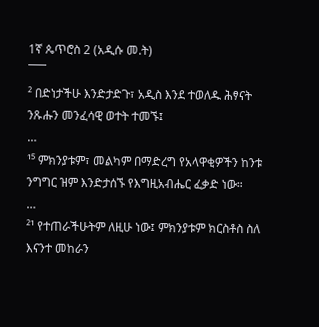1ኛ ጴጥሮስ 2 (አዲሱ መ.ት)
¯¯¯
² በድነታችሁ እንድታድጉ፣ አዲስ እንደ ተወለዱ ሕፃናት ንጹሑን መንፈሳዊ ወተት ተመኙ፤
…
¹⁵ ምክንያቱም፣ መልካም በማድረግ የአላዋቂዎችን ከንቱ ንግግር ዝም እንድታሰኙ የእግዚአብሔር ፈቃድ ነው።
…
²¹ የተጠራችሁትም ለዚሁ ነው፤ ምክንያቱም ክርስቶስ ስለ እናንተ መከራን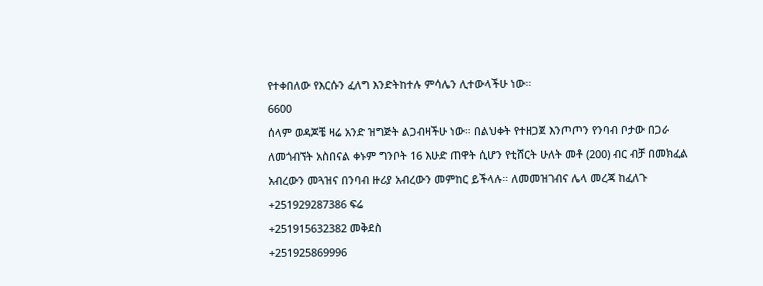የተቀበለው የእርሱን ፈለግ እንድትከተሉ ምሳሌን ሊተውላችሁ ነው።
6600
ሰላም ወዳጆቼ ዛሬ አንድ ዝግጅት ልጋብዛችሁ ነው። በልህቀት የተዘጋጀ እንጦጦን የንባብ ቦታው በጋራ ለመጎብኘት አስበናል ቀኑም ግንቦት 16 እሁድ ጠዋት ሲሆን የቲሸርት ሁለት መቶ (200) ብር ብቻ በመክፈል አብረውን መጓዝና በንባብ ዙሪያ አብረውን መምከር ይችላሉ። ለመመዝገብና ሌላ መረጃ ከፈለጉ +251929287386 ፍሬ
+251915632382 መቅደስ
+251925869996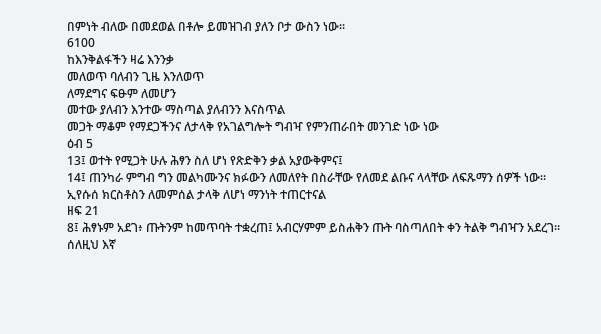በምነት ብለው በመደወል በቶሎ ይመዝገብ ያለን ቦታ ውስን ነው።
6100
ከእንቅልፋችን ዛሬ እንንቃ
መለወጥ ባለብን ጊዜ እንለወጥ
ለማደግና ፍፁም ለመሆን
መተው ያለብን እንተው ማስጣል ያለብንን እናስጥል
መጋት ማቆም የማደጋችንና ለታላቅ የአገልግሎት ግብዣ የምንጠራበት መንገድ ነው ነው
ዕብ 5
13፤ ወተት የሚጋት ሁሉ ሕፃን ስለ ሆነ የጽድቅን ቃል አያውቅምና፤
14፤ ጠንካራ ምግብ ግን መልካሙንና ክፉውን ለመለየት በስራቸው የለመደ ልቡና ላላቸው ለፍጹማን ሰዎች ነው።
ኢየሱሰ ክርስቶስን ለመምሰል ታላቅ ለሆነ ማንነት ተጠርተናል
ዘፍ 21
8፤ ሕፃኑም አደገ፥ ጡትንም ከመጥባት ተቋረጠ፤ አብርሃምም ይስሐቅን ጡት ባስጣለበት ቀን ትልቅ ግብዣን አደረገ።
ሰለዚህ እኛ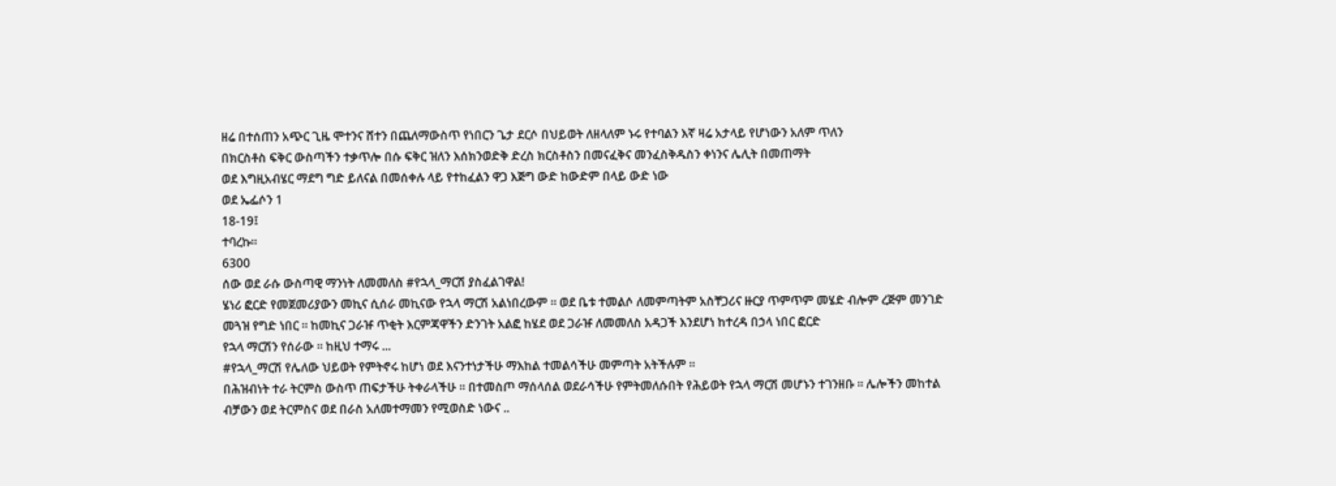ዘሬ በተሰጠን አጭር ጊዜ ሞተንና ሸተን በጨለማውስጥ የነበርን ጌታ ደርሶ በህይወት ለዘላለም ኑሩ የተባልን እኛ ዛሬ አታላይ የሆነውን አለም ጥለን
በክርስቶስ ፍቅር ውስጣችን ተቃጥሎ በሱ ፍቅር ዝለን እሰክንወድቅ ድረስ ክርስቶስን በመናፈቅና መንፈስቅዱስን ቀነንና ሌሊት በመጠማት
ወደ እግዚአብሄር ማደግ ግድ ይለናል በመሰቀሉ ላይ የተከፈልን ዋጋ እጅግ ውድ ከውድም በላይ ውድ ነው
ወደ ኤፌሶን 1
18-19፤
ተባረኩ።
6300
ሰው ወደ ራሱ ውስጣዊ ማንነት ለመመለስ #የኋላ_ማርሽ ያስፈልገዋል!
ሄነሪ ፎርድ የመጀመሪያውን መኪና ሲሰራ መኪናው የኋላ ማርሽ አልነበረውም ። ወደ ቤቱ ተመልሶ ለመምጣትም አስቸጋሪና ዙርያ ጥምጥም መሄድ ብሎም ረጅም መንገድ መጓዝ የግድ ነበር ። ከመኪና ጋራዡ ጥቂት እርምጃዋችን ድንገት አልፎ ከሄደ ወደ ጋራዡ ለመመለስ አዳጋች እንደሆነ ከተረዳ በኃላ ነበር ፎርድ
የኋላ ማርሽን የሰራው ። ከዚህ ተማሩ ...
#የኋላ_ማርሽ የሌለው ህይወት የምትኖሩ ከሆነ ወደ እናንተነታችሁ ማእከል ተመልሳችሁ መምጣት አትችሉም ።
በሕዝብነት ተራ ትርምስ ውስጥ ጠፍታችሁ ትቀራላችሁ ። በተመስጦ ማሰላሰል ወደራሳችሁ የምትመለሱበት የሕይወት የኋላ ማርሽ መሆኑን ተገንዘቡ ። ሌሎችን መከተል ብቻውን ወደ ትርምስና ወደ በራስ አለመተማመን የሚወስድ ነውና ..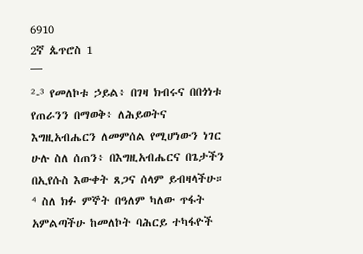6910
2ኛ ጴጥሮስ 1
¯¯¯
²-³ የመለኮቱ ኃይል፥ በገዛ ክብሩና በበጎነቱ የጠራንን በማወቅ፥ ለሕይወትና እግዚአብሔርን ለመምሰል የሚሆነውን ነገር ሁሉ ስለ ሰጠን፥ በእግዚአብሔርና በጌታችን በኢየሱስ እውቀት ጸጋና ሰላም ይብዛላችሁ።
⁴ ስለ ክፉ ምኞት በዓለም ካለው ጥፋት አምልጣችሁ ከመለኮት ባሕርይ ተካፋዮች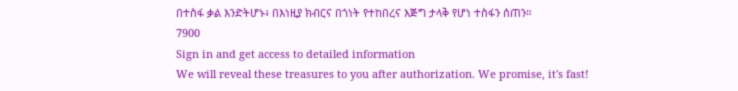በተስፋ ቃል እንድትሆኑ፥ በእነዚያ ክብርና በጎነት የተከበረና እጅግ ታላቅ የሆነ ተስፋን ሰጠን።
7900
Sign in and get access to detailed information
We will reveal these treasures to you after authorization. We promise, it's fast!